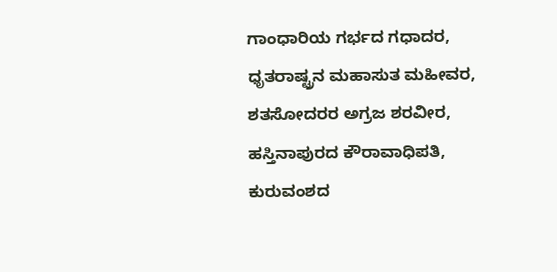ಗಾಂಧಾರಿಯ ಗರ್ಭದ ಗಧಾದರ, ಧೃತರಾಷ್ಟ್ರನ ಮಹಾಸುತ ಮಹೀವರ, ಶತಸೋದರರ ಅಗ್ರಜ ಶರವೀರ, ಹಸ್ತಿನಾಪುರದ ಕೌರಾವಾಧಿಪತಿ, ಕುರುವಂಶದ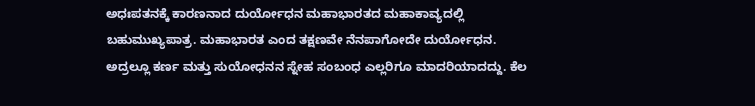ಅಧಃಪತನಕ್ಕೆ ಕಾರಣನಾದ ದುರ್ಯೋಧನ ಮಹಾಭಾರತದ ಮಹಾಕಾವ್ಯದಲ್ಲಿ ಬಹುಮುಖ್ಯಪಾತ್ರ. ಮಹಾಭಾರತ ಎಂದ ತಕ್ಷಣವೇ ನೆನಪಾಗೋದೇ ದುರ್ಯೋಧನ. ಅದ್ರಲ್ಲೂ ಕರ್ಣ ಮತ್ತು ಸುಯೋಧನನ ಸ್ನೇಹ ಸಂಬಂಧ ಎಲ್ಲರಿಗೂ ಮಾದರಿಯಾದದ್ದು. ಕೆಲ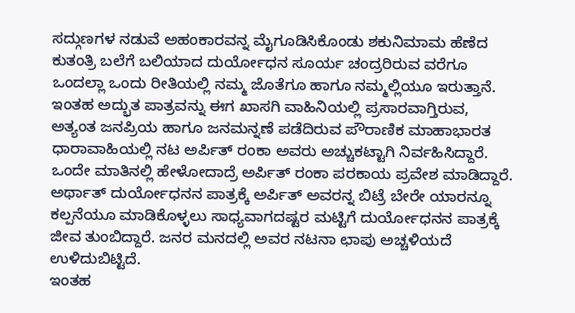ಸದ್ಗುಣಗಳ ನಡುವೆ ಅಹಂಕಾರವನ್ನ ಮೈಗೂಡಿಸಿಕೊಂಡು ಶಕುನಿಮಾಮ ಹೆಣೆದ ಕುತಂತ್ರಿ ಬಲೆಗೆ ಬಲಿಯಾದ ದುರ್ಯೋಧನ ಸೂರ್ಯ ಚಂದ್ರರಿರುವ ವರೆಗೂ ಒಂದಲ್ಲಾ ಒಂದು ರೀತಿಯಲ್ಲಿ ನಮ್ಮ ಜೊತೆಗೂ ಹಾಗೂ ನಮ್ಮಲ್ಲಿಯೂ ಇರುತ್ತಾನೆ.
ಇಂತಹ ಅದ್ಭುತ ಪಾತ್ರವನ್ನು ಈಗ ಖಾಸಗಿ ವಾಹಿನಿಯಲ್ಲಿ ಪ್ರಸಾರವಾಗ್ತಿರುವ, ಅತ್ಯಂತ ಜನಪ್ರಿಯ ಹಾಗೂ ಜನಮನ್ನಣೆ ಪಡೆದಿರುವ ಪೌರಾಣಿಕ ಮಾಹಾಭಾರತ ಧಾರಾವಾಹಿಯಲ್ಲಿ ನಟ ಅರ್ಪಿತ್ ರಂಕಾ ಅವರು ಅಚ್ಚುಕಟ್ಟಾಗಿ ನಿರ್ವಹಿಸಿದ್ದಾರೆ. ಒಂದೇ ಮಾತಿನಲ್ಲಿ ಹೇಳೋದಾದ್ರೆ ಅರ್ಪಿತ್ ರಂಕಾ ಪರಕಾಯ ಪ್ರವೇಶ ಮಾಡಿದ್ದಾರೆ. ಅರ್ಥಾತ್ ದುರ್ಯೋಧನನ ಪಾತ್ರಕ್ಕೆ ಅರ್ಪಿತ್ ಅವರನ್ನ ಬಿಟ್ರೆ ಬೇರೇ ಯಾರನ್ನೂ ಕಲ್ಪನೆಯೂ ಮಾಡಿಕೊಳ್ಳಲು ಸಾಧ್ಯವಾಗದಷ್ಟರ ಮಟ್ಟಿಗೆ ದುರ್ಯೋಧನನ ಪಾತ್ರಕ್ಕೆ ಜೀವ ತುಂಬಿದ್ದಾರೆ. ಜನರ ಮನದಲ್ಲಿ ಅವರ ನಟನಾ ಛಾಪು ಅಚ್ಚಳಿಯದೆ ಉಳಿದುಬಿಟ್ಟಿದೆ.
ಇಂತಹ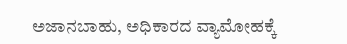ಅಜಾನಬಾಹು, ಅಧಿಕಾರದ ವ್ಯಾಮೋಹಕ್ಕೆ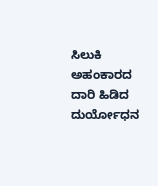ಸಿಲುಕಿ ಅಹಂಕಾರದ ದಾರಿ ಹಿಡಿದ ದುರ್ಯೋಧನ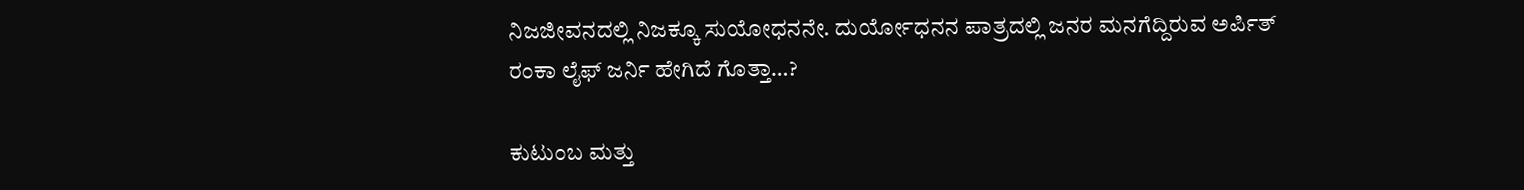ನಿಜಜೀವನದಲ್ಲಿ ನಿಜಕ್ಕೂ ಸುಯೋಧನನೇ. ದುರ್ಯೋಧನನ ಪಾತ್ರದಲ್ಲಿ ಜನರ ಮನಗೆದ್ದಿರುವ ಅರ್ಪಿತ್ ರಂಕಾ ಲೈಫ್ ಜರ್ನಿ ಹೇಗಿದೆ ಗೊತ್ತಾ…?

ಕುಟುಂಬ ಮತ್ತು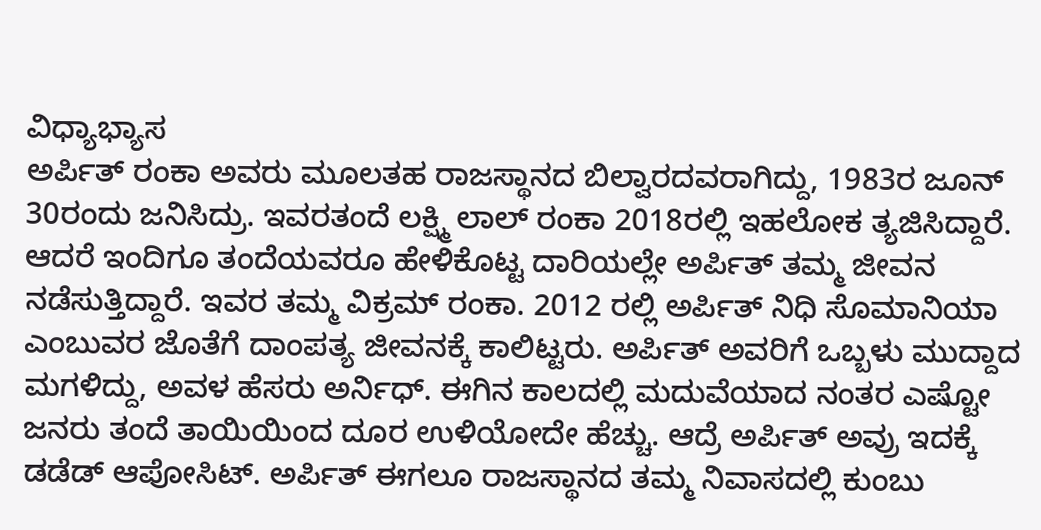ವಿಧ್ಯಾಭ್ಯಾಸ
ಅರ್ಪಿತ್ ರಂಕಾ ಅವರು ಮೂಲತಹ ರಾಜಸ್ಥಾನದ ಬಿಲ್ವಾರದವರಾಗಿದ್ದು, 1983ರ ಜೂನ್ 30ರಂದು ಜನಿಸಿದ್ರು. ಇವರತಂದೆ ಲಕ್ಷ್ಮಿ ಲಾಲ್ ರಂಕಾ 2018ರಲ್ಲಿ ಇಹಲೋಕ ತ್ಯಜಿಸಿದ್ದಾರೆ. ಆದರೆ ಇಂದಿಗೂ ತಂದೆಯವರೂ ಹೇಳಿಕೊಟ್ಟ ದಾರಿಯಲ್ಲೇ ಅರ್ಪಿತ್ ತಮ್ಮ ಜೀವನ ನಡೆಸುತ್ತಿದ್ದಾರೆ. ಇವರ ತಮ್ಮ ವಿಕ್ರಮ್ ರಂಕಾ. 2012 ರಲ್ಲಿ ಅರ್ಪಿತ್ ನಿಧಿ ಸೊಮಾನಿಯಾ ಎಂಬುವರ ಜೊತೆಗೆ ದಾಂಪತ್ಯ ಜೀವನಕ್ಕೆ ಕಾಲಿಟ್ಟರು. ಅರ್ಪಿತ್ ಅವರಿಗೆ ಒಬ್ಬಳು ಮುದ್ದಾದ ಮಗಳಿದ್ದು, ಅವಳ ಹೆಸರು ಅರ್ನಿಧ್. ಈಗಿನ ಕಾಲದಲ್ಲಿ ಮದುವೆಯಾದ ನಂತರ ಎಷ್ಟೋ ಜನರು ತಂದೆ ತಾಯಿಯಿಂದ ದೂರ ಉಳಿಯೋದೇ ಹೆಚ್ಚು. ಆದ್ರೆ ಅರ್ಪಿತ್ ಅವ್ರು ಇದಕ್ಕೆ ಡಡೆಡ್ ಆಪೋಸಿಟ್. ಅರ್ಪಿತ್ ಈಗಲೂ ರಾಜಸ್ಥಾನದ ತಮ್ಮ ನಿವಾಸದಲ್ಲಿ ಕುಂಬು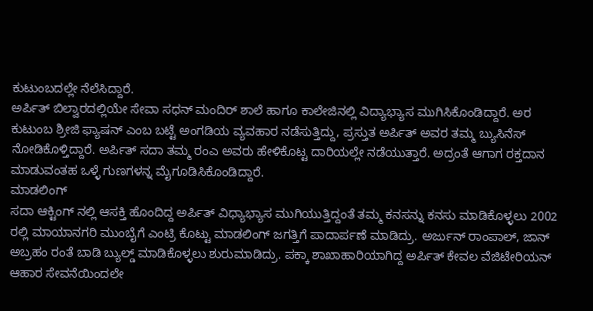ಕುಟುಂಬದಲ್ಲೇ ನೆಲೆಸಿದ್ದಾರೆ.
ಅರ್ಪಿತ್ ಬಿಲ್ವಾರದಲ್ಲಿಯೇ ಸೇವಾ ಸಧನ್ ಮಂದಿರ್ ಶಾಲೆ ಹಾಗೂ ಕಾಲೇಜಿನಲ್ಲಿ ವಿದ್ಯಾಭ್ಯಾಸ ಮುಗಿಸಿಕೊಂಡಿದ್ದಾರೆ. ಅರ ಕುಟುಂಬ ಶ್ರೀಜಿ ಫ್ಯಾಷನ್ ಎಂಬ ಬಟ್ಟೆ ಅಂಗಡಿಯ ವ್ಯವಹಾರ ನಡೆಸುತ್ತಿದ್ದು, ಪ್ರಸ್ತುತ ಅರ್ಪಿತ್ ಅವರ ತಮ್ಮ ಬ್ಯುಸಿನೆಸ್ ನೋಡಿಕೊಳ್ತಿದ್ದಾರೆ. ಅರ್ಪಿತ್ ಸದಾ ತಮ್ಮ ರಂಎ ಅವರು ಹೇಳಿಕೊಟ್ಟ ದಾರಿಯಲ್ಲೇ ನಡೆಯುತ್ತಾರೆ. ಅದ್ರಂತೆ ಆಗಾಗ ರಕ್ತದಾನ ಮಾಡುವಂತಹ ಒಳ್ಳೆ ಗುಣಗಳನ್ನ ಮೈಗೂಡಿಸಿಕೊಂಡಿದ್ದಾರೆ.
ಮಾಡಲಿಂಗ್
ಸದಾ ಆಕ್ಟಿಂಗ್ ನಲ್ಲಿ ಆಸಕ್ತಿ ಹೊಂದಿದ್ದ ಅರ್ಪಿತ್ ವಿಧ್ಯಾಭ್ಯಾಸ ಮುಗಿಯುತ್ತಿದ್ದಂತೆ ತಮ್ಮ ಕನಸನ್ನು ಕನಸು ಮಾಡಿಕೊಳ್ಳಲು 2002 ರಲ್ಲಿ ಮಾಯಾನಗರಿ ಮುಂಬೈಗೆ ಎಂಟ್ರಿ ಕೊಟ್ಟು ಮಾಡಲಿಂಗ್ ಜಗತ್ತಿಗೆ ಪಾದಾರ್ಪಣೆ ಮಾಡಿದ್ರು. ಅರ್ಜುನ್ ರಾಂಪಾಲ್, ಜಾನ್ ಅಬ್ರಹಂ ರಂತೆ ಬಾಡಿ ಬ್ಯುಲ್ಡ್ ಮಾಡಿಕೊಳ್ಳಲು ಶುರುಮಾಡಿದ್ರು. ಪಕ್ಕಾ ಶಾಖಾಹಾರಿಯಾಗಿದ್ದ ಅರ್ಪಿತ್ ಕೇವಲ ವೆಜಿಟೇರಿಯನ್ ಆಹಾರ ಸೇವನೆಯಿಂದಲೇ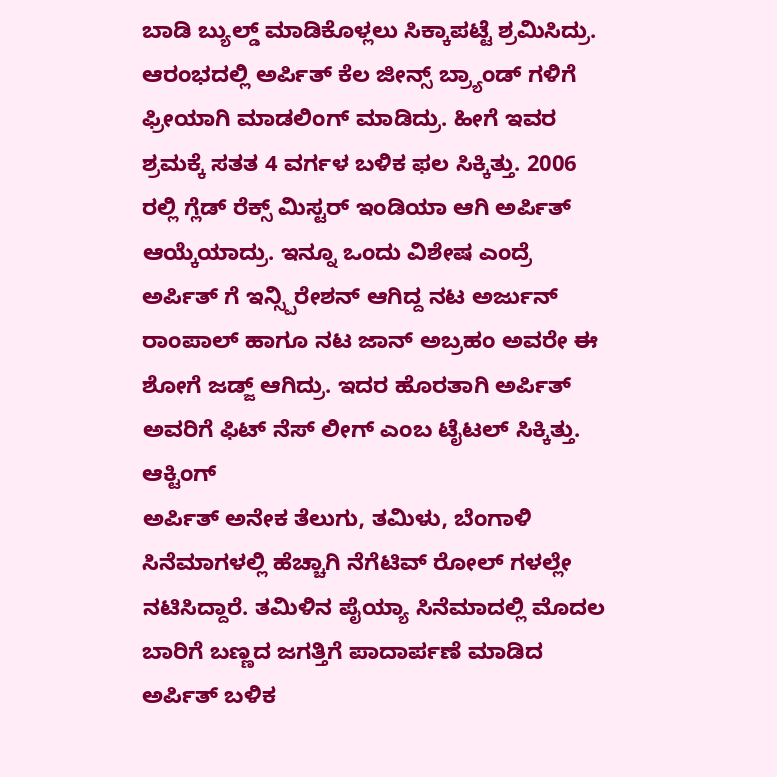ಬಾಡಿ ಬ್ಯುಲ್ಡ್ ಮಾಡಿಕೊಳ್ಲಲು ಸಿಕ್ಕಾಪಟ್ಟೆ ಶ್ರಮಿಸಿದ್ರು. ಆರಂಭದಲ್ಲಿ ಅರ್ಪಿತ್ ಕೆಲ ಜೀನ್ಸ್ ಬ್ರ್ಯಾಂಡ್ ಗಳಿಗೆ ಫ್ರೀಯಾಗಿ ಮಾಡಲಿಂಗ್ ಮಾಡಿದ್ರು. ಹೀಗೆ ಇವರ ಶ್ರಮಕ್ಕೆ ಸತತ 4 ವರ್ಗಳ ಬಳಿಕ ಫಲ ಸಿಕ್ಕಿತ್ತು. 2006 ರಲ್ಲಿ ಗ್ಲೆಡ್ ರೆಕ್ಸ್ ಮಿಸ್ಟರ್ ಇಂಡಿಯಾ ಆಗಿ ಅರ್ಪಿತ್ ಆಯ್ಕೆಯಾದ್ರು. ಇನ್ನೂ ಒಂದು ವಿಶೇಷ ಎಂದ್ರೆ ಅರ್ಪಿತ್ ಗೆ ಇನ್ಸ್ಪಿರೇಶನ್ ಆಗಿದ್ದ ನಟ ಅರ್ಜುನ್ ರಾಂಪಾಲ್ ಹಾಗೂ ನಟ ಜಾನ್ ಅಬ್ರಹಂ ಅವರೇ ಈ ಶೋಗೆ ಜಡ್ಜ್ ಆಗಿದ್ರು. ಇದರ ಹೊರತಾಗಿ ಅರ್ಪಿತ್ ಅವರಿಗೆ ಫಿಟ್ ನೆಸ್ ಲೀಗ್ ಎಂಬ ಟೈಟಲ್ ಸಿಕ್ಕಿತ್ತು.
ಆಕ್ಟಿಂಗ್
ಅರ್ಪಿತ್ ಅನೇಕ ತೆಲುಗು, ತಮಿಳು, ಬೆಂಗಾಳಿ ಸಿನೆಮಾಗಳಲ್ಲಿ ಹೆಚ್ಚಾಗಿ ನೆಗೆಟಿವ್ ರೋಲ್ ಗಳಲ್ಲೇ ನಟಿಸಿದ್ದಾರೆ. ತಮಿಳಿನ ಪೈಯ್ಯಾ ಸಿನೆಮಾದಲ್ಲಿ ಮೊದಲ ಬಾರಿಗೆ ಬಣ್ಣದ ಜಗತ್ತಿಗೆ ಪಾದಾರ್ಪಣೆ ಮಾಡಿದ ಅರ್ಪಿತ್ ಬಳಿಕ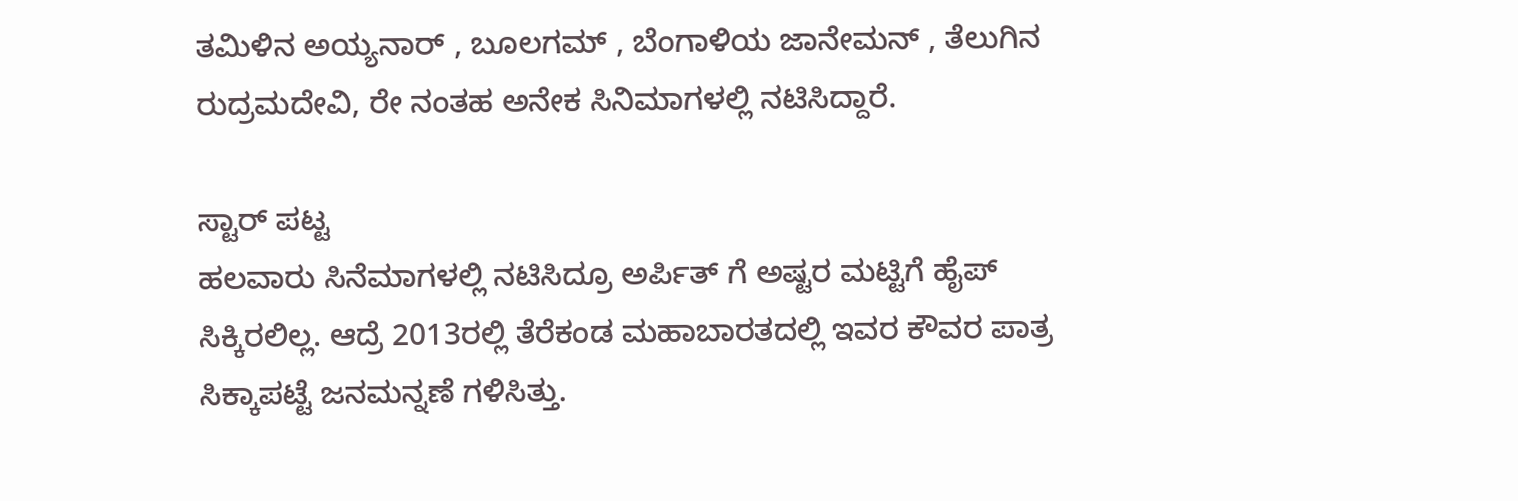ತಮಿಳಿನ ಅಯ್ಯನಾರ್ , ಬೂಲಗಮ್ , ಬೆಂಗಾಳಿಯ ಜಾನೇಮನ್ , ತೆಲುಗಿನ ರುದ್ರಮದೇವಿ, ರೇ ನಂತಹ ಅನೇಕ ಸಿನಿಮಾಗಳಲ್ಲಿ ನಟಿಸಿದ್ದಾರೆ.

ಸ್ಟಾರ್ ಪಟ್ಟ
ಹಲವಾರು ಸಿನೆಮಾಗಳಲ್ಲಿ ನಟಿಸಿದ್ರೂ ಅರ್ಪಿತ್ ಗೆ ಅಷ್ಟರ ಮಟ್ಟಿಗೆ ಹೈಪ್ ಸಿಕ್ಕಿರಲಿಲ್ಲ. ಆದ್ರೆ 2013ರಲ್ಲಿ ತೆರೆಕಂಡ ಮಹಾಬಾರತದಲ್ಲಿ ಇವರ ಕೌವರ ಪಾತ್ರ ಸಿಕ್ಕಾಪಟ್ಟೆ ಜನಮನ್ನಣೆ ಗಳಿಸಿತ್ತು.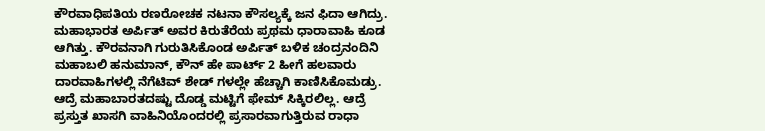ಕೌರವಾಧಿಪತಿಯ ರಣರೋಚಕ ನಟನಾ ಕೌಸಲ್ಯಕ್ಕೆ ಜನ ಫಿದಾ ಆಗಿದ್ರು. ಮಹಾಭಾರತ ಅರ್ಪಿತ್ ಅವರ ಕಿರುತೆರೆಯ ಪ್ರಥಮ ಧಾರಾವಾಹಿ ಕೂಡ ಆಗಿತ್ತು. ಕೌರವನಾಗಿ ಗುರುತಿಸಿಕೊಂಡ ಅರ್ಪಿತ್ ಬಳಿಕ ಚಂದ್ರನಂದಿನಿ ಮಹಾಬಲಿ ಹನುಮಾನ್, ಕೌನ್ ಹೇ ಪಾರ್ಟ್ 2 ಹೀಗೆ ಹಲವಾರು ದಾರವಾಹಿಗಳಲ್ಲಿ ನೆಗೆಟಿವ್ ಶೇಡ್ ಗಳಲ್ಲೇ ಹೆಚ್ಚಾಗಿ ಕಾಣಿಸಿಕೊಮಡ್ರು. ಆದ್ರೆ ಮಹಾಬಾರತದಷ್ಟು ದೊಡ್ಡ ಮಟ್ಟಿಗೆ ಫೇಮ್ ಸಿಕ್ಕಿರಲಿಲ್ಲ. ಆದ್ರೆ ಪ್ರಸ್ತುತ ಖಾಸಗಿ ವಾಹಿನಿಯೊಂದರಲ್ಲಿ ಪ್ರಸಾರವಾಗುತ್ತಿರುವ ರಾಧಾ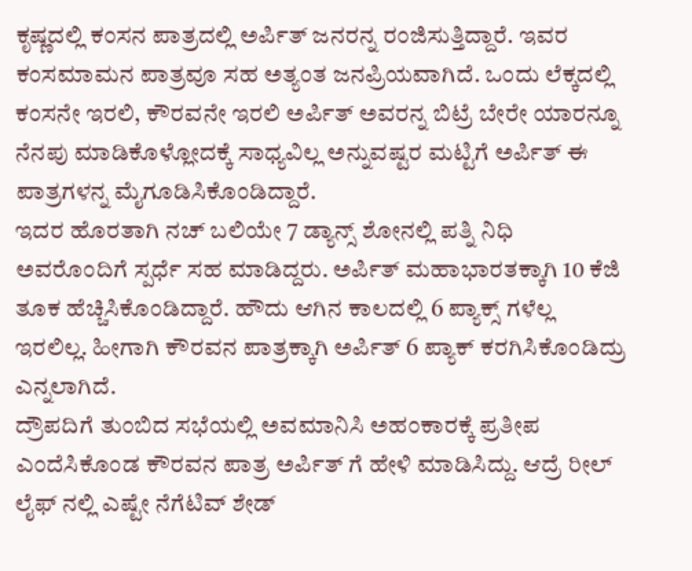ಕೃಷ್ಣದಲ್ಲಿ ಕಂಸನ ಪಾತ್ರದಲ್ಲಿ ಅರ್ಪಿತ್ ಜನರನ್ನ ರಂಜಿಸುತ್ತಿದ್ದಾರೆ. ಇವರ ಕಂಸಮಾಮನ ಪಾತ್ರವೂ ಸಹ ಅತ್ಯಂತ ಜನಪ್ರಿಯವಾಗಿದೆ. ಒಂದು ಲೆಕ್ಕದಲ್ಲಿ ಕಂಸನೇ ಇರಲಿ, ಕೌರವನೇ ಇರಲಿ ಅರ್ಪಿತ್ ಅವರನ್ನ ಬಿಟ್ರೆ ಬೇರೇ ಯಾರನ್ನೂ ನೆನಪು ಮಾಡಿಕೊಳ್ಲೋದಕ್ಕೆ ಸಾಧ್ಯವಿಲ್ಲ ಅನ್ನುವಷ್ಟರ ಮಟ್ಟಿಗೆ ಅರ್ಪಿತ್ ಈ ಪಾತ್ರಗಳನ್ನ ಮೈಗೂಡಿಸಿಕೊಂಡಿದ್ದಾರೆ.
ಇದರ ಹೊರತಾಗಿ ನಚ್ ಬಲಿಯೇ 7 ಡ್ಯಾನ್ಸ್ ಶೋನಲ್ಲಿ ಪತ್ನಿ ನಿಧಿ ಅವರೊಂದಿಗೆ ಸ್ಪರ್ಧೆ ಸಹ ಮಾಡಿದ್ದರು. ಅರ್ಪಿತ್ ಮಹಾಭಾರತಕ್ಕಾಗಿ 10 ಕೆಜಿ ತೂಕ ಹೆಚ್ಚಿಸಿಕೊಂಡಿದ್ದಾರೆ. ಹೌದು ಆಗಿನ ಕಾಲದಲ್ಲಿ 6 ಪ್ಯಾಕ್ಸ್ ಗಳೆಲ್ಲ ಇರಲಿಲ್ಲ. ಹೀಗಾಗಿ ಕೌರವನ ಪಾತ್ರಕ್ಕಾಗಿ ಅರ್ಪಿತ್ 6 ಪ್ಯಾಕ್ ಕರಗಿಸಿಕೊಂಡಿದ್ರು ಎನ್ನಲಾಗಿದೆ.
ದ್ರೌಪದಿಗೆ ತುಂಬಿದ ಸಭೆಯಲ್ಲಿ ಅವಮಾನಿಸಿ ಅಹಂಕಾರಕ್ಕೆ ಪ್ರತೀಪ ಎಂದೆಸಿಕೊಂಡ ಕೌರವನ ಪಾತ್ರ ಅರ್ಪಿತ್ ಗೆ ಹೇಳಿ ಮಾಡಿಸಿದ್ದು. ಆದ್ರೆ ರೀಲ್ ಲೈಫ್ ನಲ್ಲಿ ಎಷ್ಟೇ ನೆಗೆಟಿವ್ ಶೇಡ್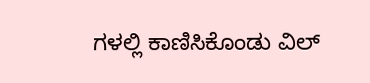ಗಳಲ್ಲಿ ಕಾಣಿಸಿಕೊಂಡು ವಿಲ್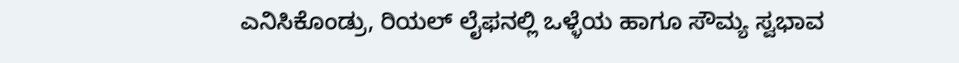ಎನಿಸಿಕೊಂಡ್ರು, ರಿಯಲ್ ಲೈಫನಲ್ಲಿ ಒಳ್ಳೆಯ ಹಾಗೂ ಸೌಮ್ಯ ಸ್ವಭಾವ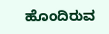ಹೊಂದಿರುವ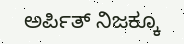ಅರ್ಪಿತ್ ನಿಜಕ್ಕೂ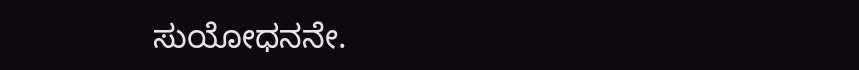ಸುಯೋಧನನೇ.